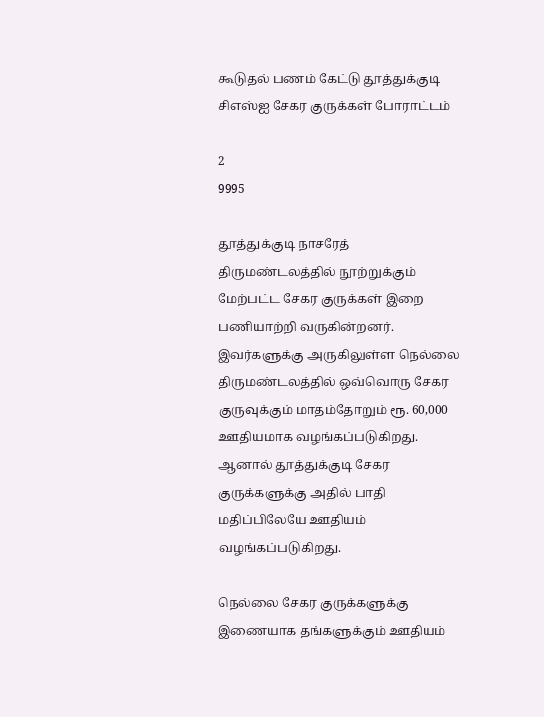கூடுதல் பணம் கேட்டு தூத்துக்குடி சிஎஸ்ஐ சேகர குருக்கள் போராட்டம்

2
9995

தூத்துக்குடி நாசரேத் திருமண்டலத்தில் நூற்றுக்கும் மேற்பட்ட சேகர குருக்கள் இறை பணியாற்றி வருகின்றனர். இவர்களுக்கு அருகிலுள்ள நெல்லை திருமண்டலத்தில் ஒவ்வொரு சேகர குருவுக்கும் மாதம்தோறும் ரூ. 60,000 ஊதியமாக வழங்கப்படுகிறது. ஆனால் தூத்துக்குடி சேகர குருக்களுக்கு அதில் பாதி மதிப்பிலேயே ஊதியம் வழங்கப்படுகிறது.

நெல்லை சேகர குருக்களுக்கு இணையாக தங்களுக்கும் ஊதியம்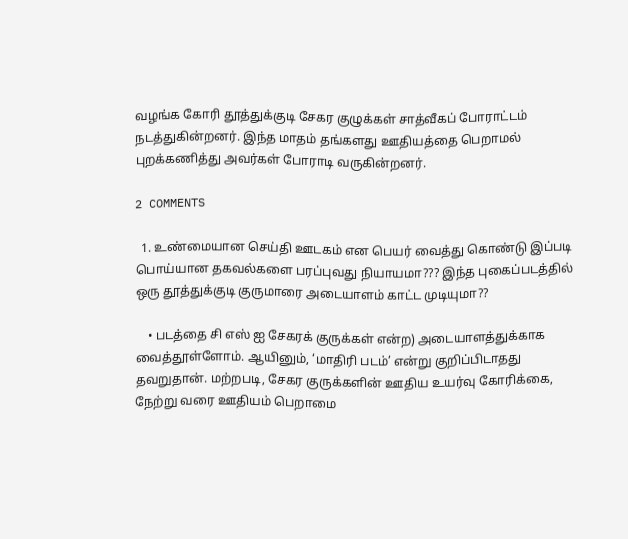வழங்க கோரி தூத்துக்குடி சேகர குழுக்கள் சாத்வீகப் போராட்டம் நடத்துகின்றனர். இந்த மாதம் தங்களது ஊதியத்தை பெறாமல் புறக்கணித்து அவர்கள் போராடி வருகின்றனர்.

2 COMMENTS

  1. உண்மையான செய்தி ஊடகம் என பெயர் வைத்து கொண்டு இப்படி பொய்யான தகவல்களை பரப்புவது நியாயமா??? இந்த புகைப்படத்தில் ஒரு தூத்துக்குடி குருமாரை அடையாளம் காட்ட முடியுமா??

    • படத்தை சி எஸ் ஐ சேகரக் குருக்கள் என்ற) அடையாளத்துக்காக வைத்தூள்ளோம். ஆயினும், ‘மாதிரி படம்’ என்று குறிப்பிடாதது தவறுதான். மற்றபடி, சேகர குருக்களின் ஊதிய உயர்வு கோரிக்கை, நேற்று வரை ஊதியம் பெறாமை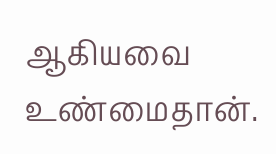ஆகியவை உண்மைதான்.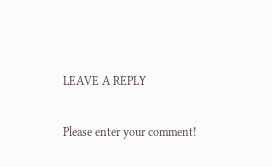LEAVE A REPLY

Please enter your comment!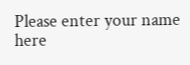Please enter your name here